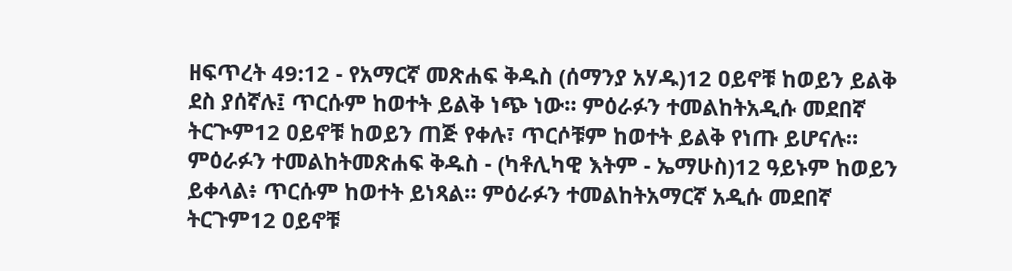ዘፍጥረት 49:12 - የአማርኛ መጽሐፍ ቅዱስ (ሰማንያ አሃዱ)12 ዐይኖቹ ከወይን ይልቅ ደስ ያሰኛሉ፤ ጥርሱም ከወተት ይልቅ ነጭ ነው። ምዕራፉን ተመልከትአዲሱ መደበኛ ትርጒም12 ዐይኖቹ ከወይን ጠጅ የቀሉ፣ ጥርሶቹም ከወተት ይልቅ የነጡ ይሆናሉ። ምዕራፉን ተመልከትመጽሐፍ ቅዱስ - (ካቶሊካዊ እትም - ኤማሁስ)12 ዓይኑም ከወይን ይቀላል፥ ጥርሱም ከወተት ይነጻል። ምዕራፉን ተመልከትአማርኛ አዲሱ መደበኛ ትርጉም12 ዐይኖቹ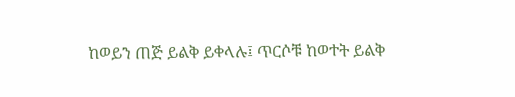ከወይን ጠጅ ይልቅ ይቀላሉ፤ ጥርሶቹ ከወተት ይልቅ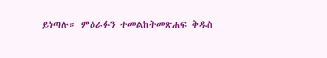ይነጣሉ። ምዕራፉን ተመልከትመጽሐፍ ቅዱስ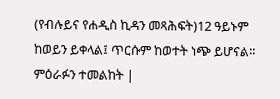(የብሉይና የሐዲስ ኪዳን መጻሕፍት)12 ዓይኑም ከወይን ይቀላል፤ ጥርሱም ከወተት ነጭ ይሆናል። ምዕራፉን ተመልከት |